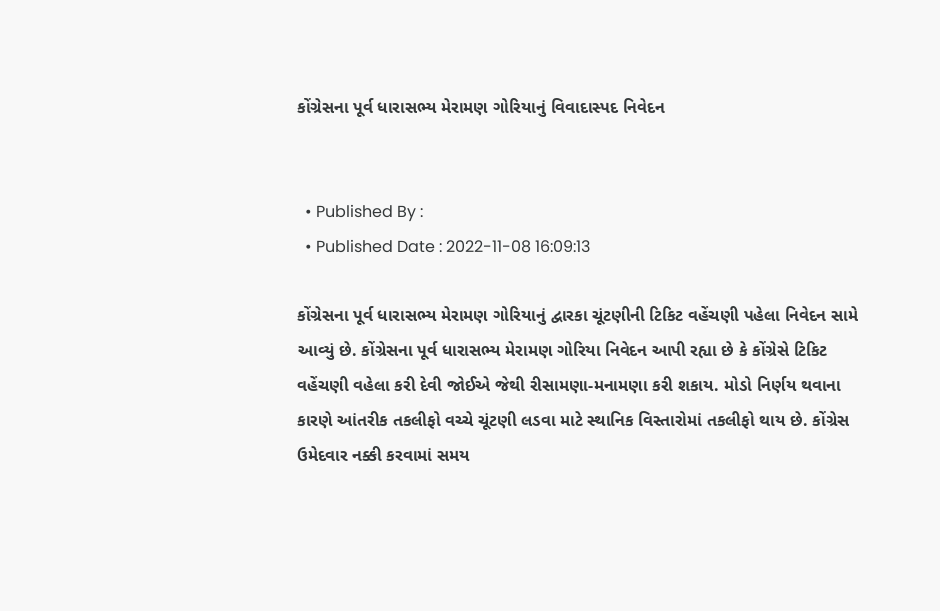કોંગ્રેસના પૂર્વ ધારાસભ્ય મેરામણ ગોરિયાનું વિવાદાસ્પદ નિવેદન


  • Published By :
  • Published Date : 2022-11-08 16:09:13

કોંગ્રેસના પૂર્વ ધારાસભ્ય મેરામણ ગોરિયાનું દ્વારકા ચૂંટણીની ટિકિટ વહેંચણી પહેલા નિવેદન સામે આવ્યું છે. કોંગ્રેસના પૂર્વ ધારાસભ્ય મેરામણ ગોરિયા નિવેદન આપી રહ્યા છે કે કોંગ્રેસે ટિકિટ વહેંચણી વહેલા કરી દેવી જોઈએ જેથી રીસામણા-મનામણા કરી શકાય. મોડો નિર્ણય થવાના કારણે આંતરીક તકલીફો વચ્ચે ચૂંટણી લડવા માટે સ્થાનિક વિસ્તારોમાં તકલીફો થાય છે. કોંગ્રેસ ઉમેદવાર નક્કી કરવામાં સમય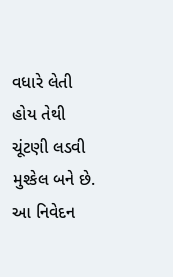વધારે લેતી હોય તેથી ચૂંટણી લડવી મુશ્કેલ બને છે. આ નિવેદન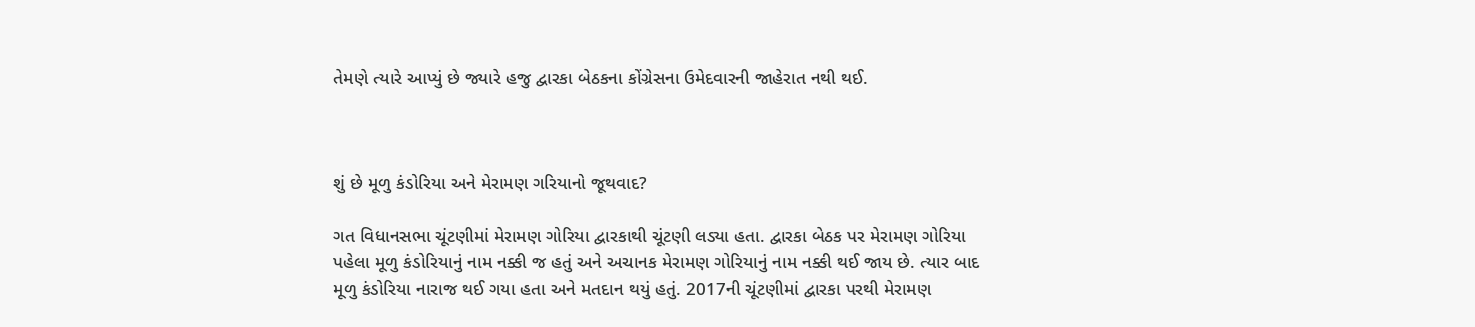તેમણે ત્યારે આપ્યું છે જ્યારે હજુ દ્વારકા બેઠકના કોંગ્રેસના ઉમેદવારની જાહેરાત નથી થઈ.



શું છે મૂળુ કંડોરિયા અને મેરામણ ગરિયાનો જૂથવાદ?

ગત વિધાનસભા ચૂંટણીમાં મેરામણ ગોરિયા દ્વારકાથી ચૂંટણી લડ્યા હતા. દ્વારકા બેઠક પર મેરામણ ગોરિયા પહેલા મૂળુ કંડોરિયાનું નામ નક્કી જ હતું અને અચાનક મેરામણ ગોરિયાનું નામ નક્કી થઈ જાય છે. ત્યાર બાદ મૂળુ કંડોરિયા નારાજ થઈ ગયા હતા અને મતદાન થયું હતું. 2017ની ચૂંટણીમાં દ્વારકા પરથી મેરામણ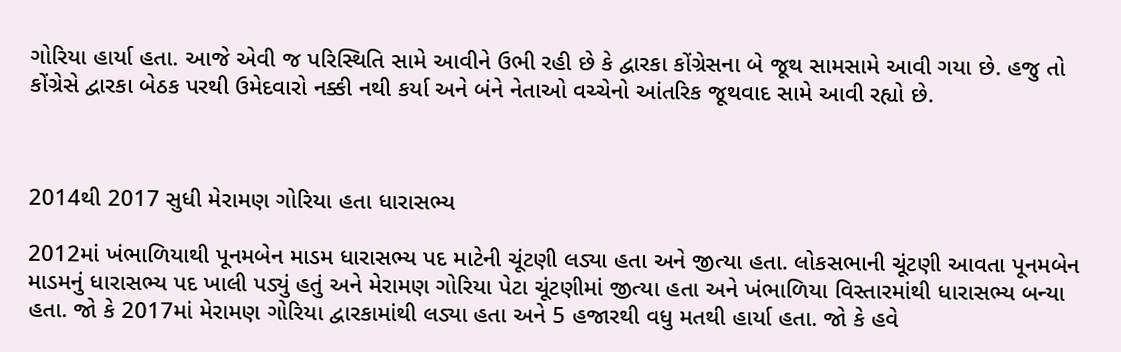ગોરિયા હાર્યા હતા. આજે એવી જ પરિસ્થિતિ સામે આવીને ઉભી રહી છે કે દ્વારકા કોંગ્રેસના બે જૂથ સામસામે આવી ગયા છે. હજુ તો કોંગ્રેસે દ્વારકા બેઠક પરથી ઉમેદવારો નક્કી નથી કર્યા અને બંને નેતાઓ વચ્ચેનો આંતરિક જૂથવાદ સામે આવી રહ્યો છે.



2014થી 2017 સુધી મેરામણ ગોરિયા હતા ધારાસભ્ય

2012માં ખંભાળિયાથી પૂનમબેન માડમ ધારાસભ્ય પદ માટેની ચૂંટણી લડ્યા હતા અને જીત્યા હતા. લોકસભાની ચૂંટણી આવતા પૂનમબેન માડમનું ધારાસભ્ય પદ ખાલી પડ્યું હતું અને મેરામણ ગોરિયા પેટા ચૂંટણીમાં જીત્યા હતા અને ખંભાળિયા વિસ્તારમાંથી ધારાસભ્ય બન્યા હતા. જો કે 2017માં મેરામણ ગોરિયા દ્વારકામાંથી લડ્યા હતા અને 5 હજારથી વધુ મતથી હાર્યા હતા. જો કે હવે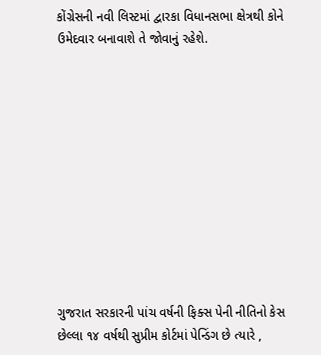કોંગ્રેસની નવી લિસ્ટમાં દ્વારકા વિધાનસભા ક્ષેત્રથી કોને ઉમેદવાર બનાવાશે તે જોવાનું રહેશે.











ગુજરાત સરકારની પાંચ વર્ષની ફિક્સ પેની નીતિનો કેસ છેલ્લા ૧૪ વર્ષથી સુપ્રીમ કોર્ટમાં પેન્ડિંગ છે ત્યારે ,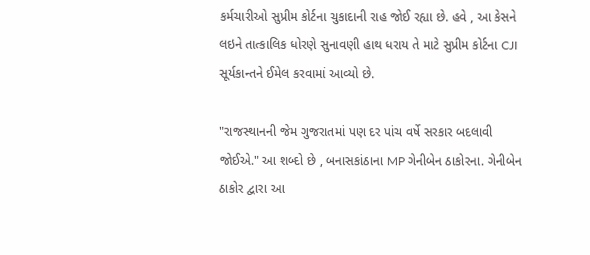કર્મચારીઓ સુપ્રીમ કોર્ટના ચુકાદાની રાહ જોઈ રહ્યા છે. હવે , આ કેસને લઇને તાત્કાલિક ધોરણે સુનાવણી હાથ ધરાય તે માટે સુપ્રીમ કોર્ટના CJI સૂર્યકાન્તને ઈમેલ કરવામાં આવ્યો છે.

"રાજસ્થાનની જેમ ગુજરાતમાં પણ દર પાંચ વર્ષે સરકાર બદલાવી જોઈએ." આ શબ્દો છે , બનાસકાંઠાના MP ગેનીબેન ઠાકોરના. ગેનીબેન ઠાકોર દ્વારા આ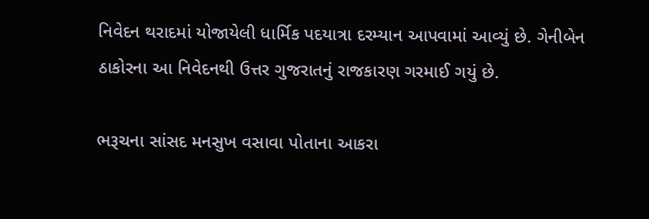નિવેદન થરાદમાં યોજાયેલી ધાર્મિક પદયાત્રા દરમ્યાન આપવામાં આવ્યું છે. ગેનીબેન ઠાકોરના આ નિવેદનથી ઉત્તર ગુજરાતનું રાજકારણ ગરમાઈ ગયું છે.

ભરૂચના સાંસદ મનસુખ વસાવા પોતાના આકરા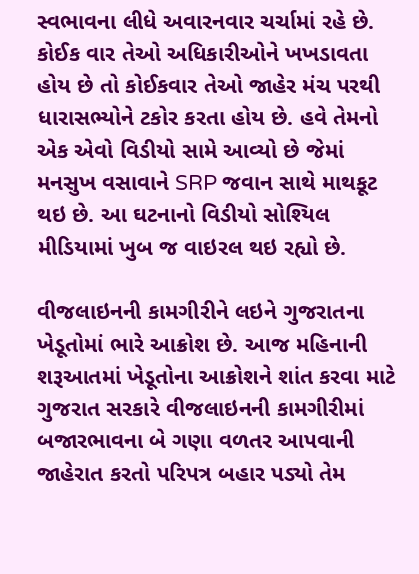સ્વભાવના લીધે અવારનવાર ચર્ચામાં રહે છે. કોઈક વાર તેઓ અધિકારીઓને ખખડાવતા હોય છે તો કોઈકવાર તેઓ જાહેર મંચ પરથી ધારાસભ્યોને ટકોર કરતા હોય છે. હવે તેમનો એક એવો વિડીયો સામે આવ્યો છે જેમાં મનસુખ વસાવાને SRP જવાન સાથે માથકૂટ થઇ છે. આ ઘટનાનો વિડીયો સોશ્યિલ મીડિયામાં ખુબ જ વાઇરલ થઇ રહ્યો છે.

વીજલાઇનની કામગીરીને લઇને ગુજરાતના ખેડૂતોમાં ભારે આક્રોશ છે. આજ મહિનાની શરૂઆતમાં ખેડૂતોના આક્રોશને શાંત કરવા માટે ગુજરાત સરકારે વીજલાઇનની કામગીરીમાં બજારભાવના બે ગણા વળતર આપવાની જાહેરાત કરતો પરિપત્ર બહાર પડ્યો તેમ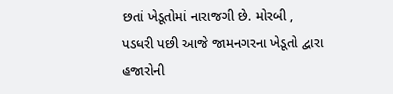છતાં ખેડૂતોમાં નારાજગી છે. મોરબી , પડધરી પછી આજે જામનગરના ખેડૂતો દ્વારા હજારોની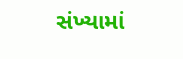સંખ્યામાં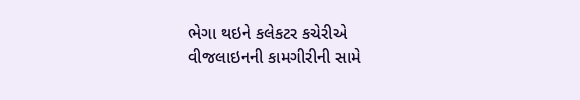ભેગા થઇને કલેકટર કચેરીએ વીજલાઇનની કામગીરીની સામે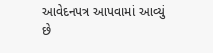આવેદનપત્ર આપવામાં આવ્યું છે